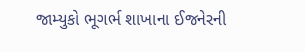જામ્યુકો ભૂગર્ભ શાખાના ઈજનેરની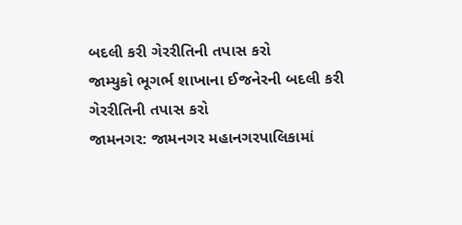બદલી કરી ગેરરીતિની તપાસ કરો
જામ્યુકો ભૂગર્ભ શાખાના ઈજનેરની બદલી કરી ગેરરીતિની તપાસ કરો
જામનગર: જામનગર મહાનગરપાલિકામાં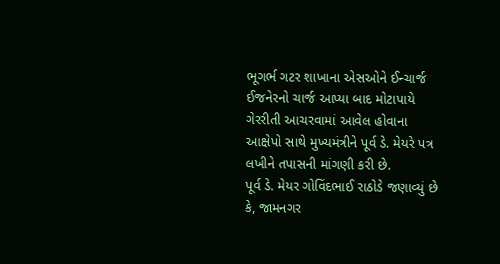ભૂગર્ભ ગટર શાખાના એસઓને ઈન્ચાર્જ ઈજનેરનો ચાર્જ આપ્યા બાદ મોટાપાયે ગેરરીતી આચરવામાં આવેલ હોવાના આક્ષેપો સાથે મુખ્યમંત્રીને પૂર્વ ડે. મેયરે પત્ર લખીને તપાસની માંગણી કરી છે.
પૂર્વ ડે. મેયર ગોવિંદભાઈ રાઠોડે જણાવ્યું છે કે, જામનગર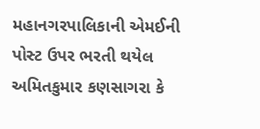મહાનગરપાલિકાની એમઈની પોસ્ટ ઉપર ભરતી થયેલ અમિતકુમાર કણસાગરા કે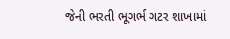જેની ભરતી ભૂગર્ભ ગટર શાખામાં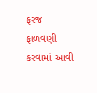ફરજ ફાળવણી કરવામાં આવી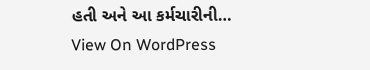હતી અને આ કર્મચારીની…
View On WordPress